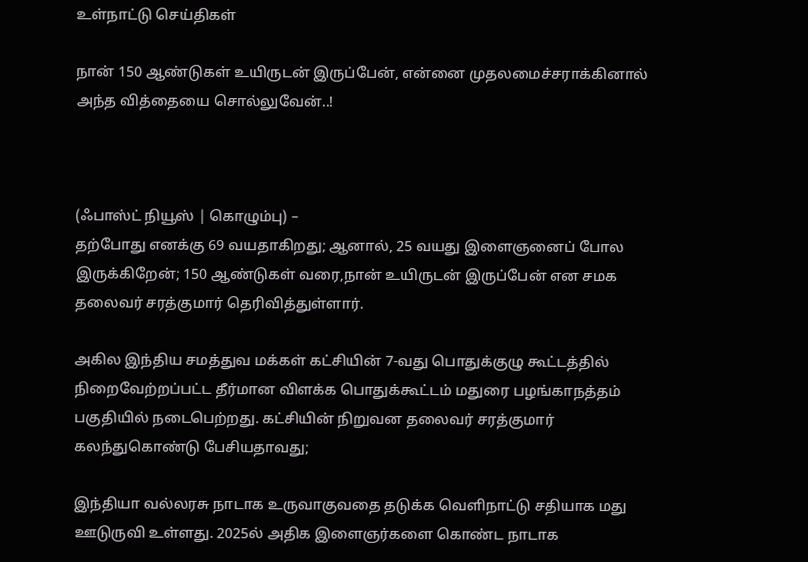உள்நாட்டு செய்திகள்

நான் 150 ஆண்டுகள் உயிருடன் இருப்பேன், என்னை முதலமைச்சராக்கினால் அந்த வித்தையை சொல்லுவேன்..!



(ஃபாஸ்ட் நியூஸ் | கொழும்பு) –
தற்போது எனக்கு 69 வயதாகிறது; ஆனால், 25 வயது இளைஞனைப் போல இருக்கிறேன்; 150 ஆண்டுகள் வரை,நான் உயிருடன் இருப்பேன் என சமக தலைவர் சரத்குமார் தெரிவித்துள்ளார்.

அகில இந்திய சமத்துவ மக்கள் கட்சியின் 7-வது பொதுக்குழு கூட்டத்தில் நிறைவேற்றப்பட்ட தீர்மான விளக்க பொதுக்கூட்டம் மதுரை பழங்காநத்தம் பகுதியில் நடைபெற்றது. கட்சியின் நிறுவன தலைவர் சரத்குமார் கலந்துகொண்டு பேசியதாவது;

இந்தியா வல்லரசு நாடாக உருவாகுவதை தடுக்க வெளிநாட்டு சதியாக மது ஊடுருவி உள்ளது. 2025ல் அதிக இளைஞர்களை கொண்ட நாடாக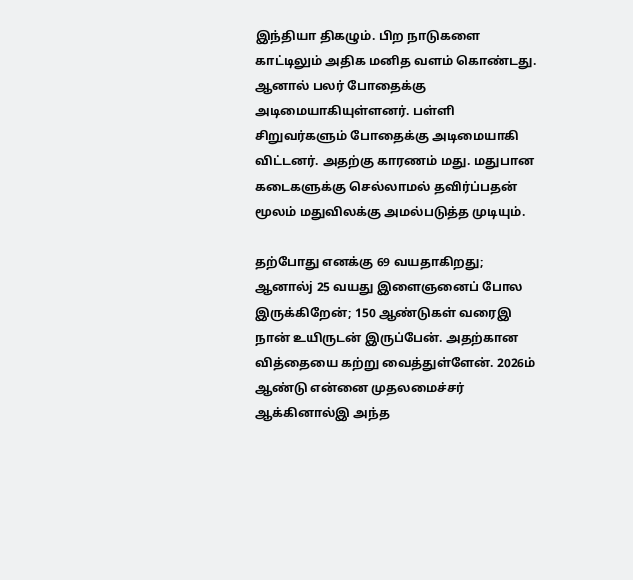இந்தியா திகழும். பிற நாடுகளை காட்டிலும் அதிக மனித வளம் கொண்டது. ஆனால் பலர் போதைக்கு அடிமையாகியுள்ளனர். பள்ளி சிறுவர்களும் போதைக்கு அடிமையாகி விட்டனர். அதற்கு காரணம் மது. மதுபான கடைகளுக்கு செல்லாமல் தவிர்ப்பதன் மூலம் மதுவிலக்கு அமல்படுத்த முடியும்.

தற்போது எனக்கு 69 வயதாகிறது; ஆனால்j 25 வயது இளைஞனைப் போல இருக்கிறேன்; 150 ஆண்டுகள் வரைஇ நான் உயிருடன் இருப்பேன். அதற்கான வித்தையை கற்று வைத்துள்ளேன். 2026ம் ஆண்டு என்னை முதலமைச்சர் ஆக்கினால்இ அந்த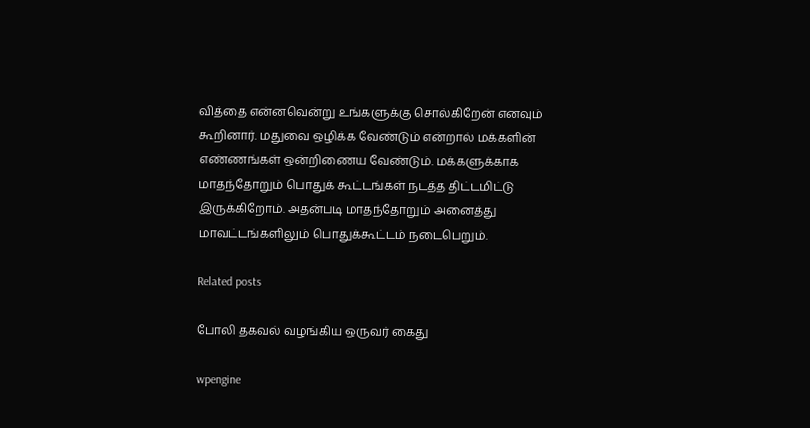வித்தை என்னவென்று உங்களுக்கு சொல்கிறேன் எனவும் கூறினார். மதுவை ஒழிக்க வேண்டும் என்றால் மக்களின் எண்ணங்கள் ஒன்றிணைய வேண்டும். மக்களுக்காக மாதந்தோறும் பொதுக் கூட்டங்கள் நடத்த திட்டமிட்டு இருக்கிறோம். அதன்படி மாதந்தோறும் அனைத்து மாவட்டங்களிலும் பொதுக்கூட்டம் நடைபெறும்.

Related posts

போலி தகவல் வழங்கிய ஒருவர் கைது

wpengine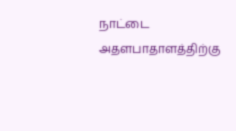நாட்டை அதளபாதாளத்திற்கு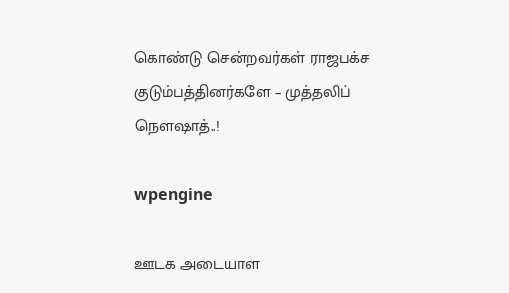கொண்டு சென்றவர்கள் ராஜபக்ச குடும்பத்தினர்களே – முத்தலிப் நெளஷாத்..!

wpengine

ஊடக அடையாள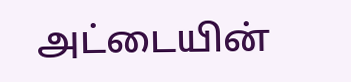அட்டையின்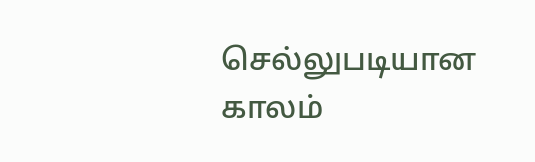செல்லுபடியான காலம்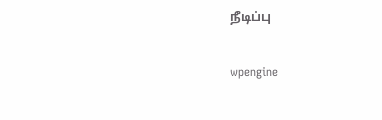நீடிப்பு

wpengine